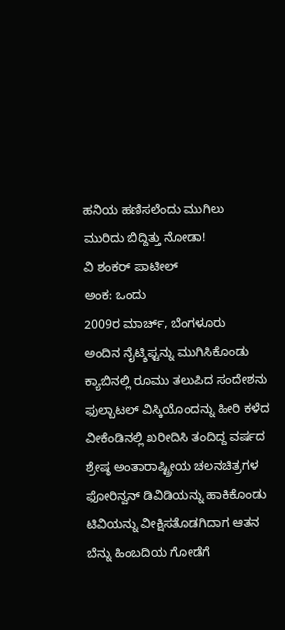ಹನಿಯ ಹಣಿಸಲೆಂದು ಮುಗಿಲು ಮುರಿದು ಬಿದ್ದಿತ್ತು ನೋಡಾ!
ವಿ ಶಂಕರ್ ಪಾಟೀಲ್
ಅಂಕ: ಒಂದು
2009ರ ಮಾರ್ಚ್, ಬೆಂಗಳೂರು
ಅಂದಿನ ನೈಟ್ಶಿಫ್ಟನ್ನು ಮುಗಿಸಿಕೊಂಡು ಕ್ಯಾಬಿನಲ್ಲಿ ರೂಮು ತಲುಪಿದ ಸಂದೇಶನು ಫುಲ್ಬಾಟಲ್ ವಿಸ್ಕಿಯೊಂದನ್ನು ಹೀರಿ ಕಳೆದ ವೀಕೆಂಡಿನಲ್ಲಿ ಖರೀದಿಸಿ ತಂದಿದ್ದ ವರ್ಷದ ಶ್ರೇಷ್ಠ ಅಂತಾರಾಷ್ಟ್ರೀಯ ಚಲನಚಿತ್ರಗಳ ಫೋರಿನ್ವನ್ ಡಿವಿಡಿಯನ್ನು ಹಾಕಿಕೊಂಡು ಟಿವಿಯನ್ನು ವೀಕ್ಷಿಸತೊಡಗಿದಾಗ ಆತನ ಬೆನ್ನು ಹಿಂಬದಿಯ ಗೋಡೆಗೆ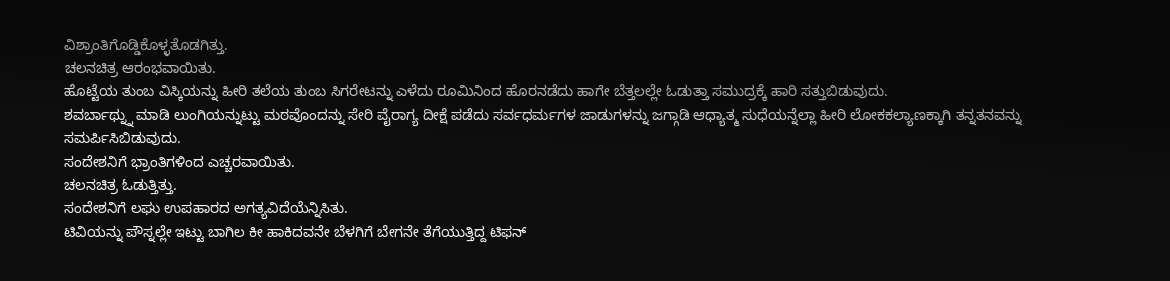ವಿಶ್ರಾಂತಿಗೊಡ್ಡಿಕೊಳ್ಳತೊಡಗಿತ್ತು.
ಚಲನಚಿತ್ರ ಆರಂಭವಾಯಿತು.
ಹೊಟ್ಟೆಯ ತುಂಬ ವಿಸ್ಕಿಯನ್ನು ಹೀರಿ ತಲೆಯ ತುಂಬ ಸಿಗರೇಟನ್ನು ಎಳೆದು ರೂಮಿನಿಂದ ಹೊರನಡೆದು ಹಾಗೇ ಬೆತ್ತಲಲ್ಲೇ ಓಡುತ್ತಾ ಸಮುದ್ರಕ್ಕೆ ಹಾರಿ ಸತ್ತುಬಿಡುವುದು.
ಶವರ್ಬಾಥ್ನ್ನು ಮಾಡಿ ಲುಂಗಿಯನ್ನುಟ್ಟು ಮಠವೊಂದನ್ನು ಸೇರಿ ವೈರಾಗ್ಯ ದೀಕ್ಷೆ ಪಡೆದು ಸರ್ವಧರ್ಮಗಳ ಜಾಡುಗಳನ್ನು ಜಗ್ಗಾಡಿ ಆಧ್ಯಾತ್ಮ ಸುಧೆಯನ್ನೆಲ್ಲಾ ಹೀರಿ ಲೋಕಕಲ್ಯಾಣಕ್ಕಾಗಿ ತನ್ನತನವನ್ನು ಸಮರ್ಪಿಸಿಬಿಡುವುದು.
ಸಂದೇಶನಿಗೆ ಭ್ರಾಂತಿಗಳಿಂದ ಎಚ್ಚರವಾಯಿತು.
ಚಲನಚಿತ್ರ ಓಡುತ್ತಿತ್ತು.
ಸಂದೇಶನಿಗೆ ಲಘು ಉಪಹಾರದ ಅಗತ್ಯವಿದೆಯೆನ್ನಿಸಿತು.
ಟಿವಿಯನ್ನು ಪೌಸ್ನಲ್ಲೇ ಇಟ್ಟು ಬಾಗಿಲ ಕೀ ಹಾಕಿದವನೇ ಬೆಳಗಿಗೆ ಬೇಗನೇ ತೆಗೆಯುತ್ತಿದ್ದ ಟಿಫನ್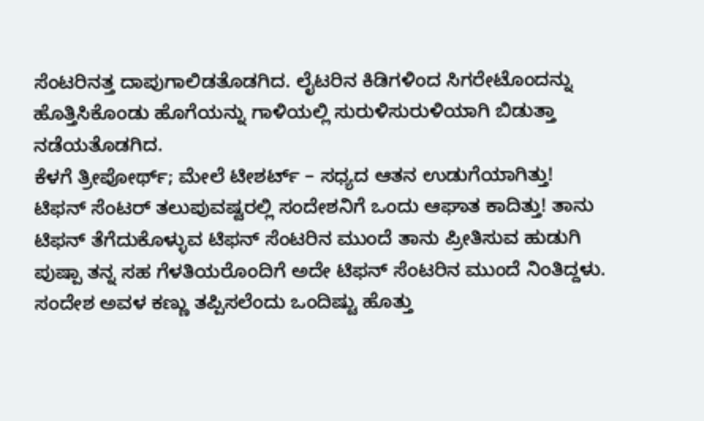ಸೆಂಟರಿನತ್ತ ದಾಪುಗಾಲಿಡತೊಡಗಿದ. ಲೈಟರಿನ ಕಿಡಿಗಳಿಂದ ಸಿಗರೇಟೊಂದನ್ನು ಹೊತ್ತಿಸಿಕೊಂಡು ಹೊಗೆಯನ್ನು ಗಾಳಿಯಲ್ಲಿ ಸುರುಳಿಸುರುಳಿಯಾಗಿ ಬಿಡುತ್ತಾ ನಡೆಯತೊಡಗಿದ.
ಕೆಳಗೆ ತ್ರೀಪೋರ್ಥ್; ಮೇಲೆ ಟೀಶರ್ಟ್ – ಸಧ್ಯದ ಆತನ ಉಡುಗೆಯಾಗಿತ್ತು!
ಟಿಫನ್ ಸೆಂಟರ್ ತಲುಪುವಷ್ಟರಲ್ಲಿ ಸಂದೇಶನಿಗೆ ಒಂದು ಆಘಾತ ಕಾದಿತ್ತು! ತಾನು ಟಿಫನ್ ತೆಗೆದುಕೊಳ್ಳುವ ಟಿಫನ್ ಸೆಂಟರಿನ ಮುಂದೆ ತಾನು ಪ್ರೀತಿಸುವ ಹುಡುಗಿ ಪುಷ್ಪಾ ತನ್ನ ಸಹ ಗೆಳತಿಯರೊಂದಿಗೆ ಅದೇ ಟಿಫನ್ ಸೆಂಟರಿನ ಮುಂದೆ ನಿಂತಿದ್ದಳು. ಸಂದೇಶ ಅವಳ ಕಣ್ಣು ತಪ್ಪಿಸಲೆಂದು ಒಂದಿಷ್ಟು ಹೊತ್ತು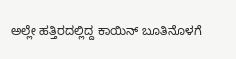ಅಲ್ಲೇ ಹತ್ತಿರದಲ್ಲಿದ್ದ ಕಾಯಿನ್ ಬೂತಿನೊಳಗೆ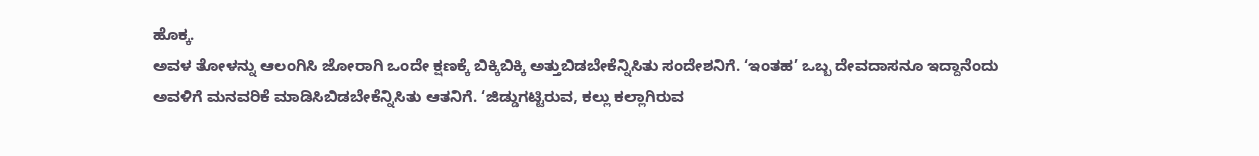ಹೊಕ್ಕ.
ಅವಳ ತೋಳನ್ನು ಆಲಂಗಿಸಿ ಜೋರಾಗಿ ಒಂದೇ ಕ್ಷಣಕ್ಕೆ ಬಿಕ್ಕಿಬಿಕ್ಕಿ ಅತ್ತುಬಿಡಬೇಕೆನ್ನಿಸಿತು ಸಂದೇಶನಿಗೆ. ‘ಇಂತಹ’ ಒಬ್ಬ ದೇವದಾಸನೂ ಇದ್ದಾನೆಂದು ಅವಳಿಗೆ ಮನವರಿಕೆ ಮಾಡಿಸಿಬಿಡಬೇಕೆನ್ನಿಸಿತು ಆತನಿಗೆ. ‘ಜಿಡ್ಡುಗಟ್ಟಿರುವ, ಕಲ್ಲು ಕಲ್ಲಾಗಿರುವ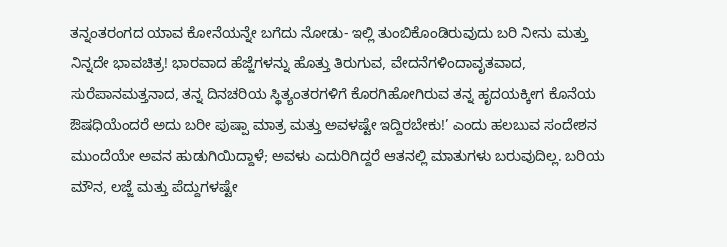ತನ್ನಂತರಂಗದ ಯಾವ ಕೋನೆಯನ್ನೇ ಬಗೆದು ನೋಡು- ಇಲ್ಲಿ ತುಂಬಿಕೊಂಡಿರುವುದು ಬರಿ ನೀನು ಮತ್ತು ನಿನ್ನದೇ ಭಾವಚಿತ್ರ! ಭಾರವಾದ ಹೆಜ್ಜೆಗಳನ್ನು ಹೊತ್ತು ತಿರುಗುವ, ವೇದನೆಗಳಿಂದಾವೃತವಾದ, ಸುರೆಪಾನಮತ್ತನಾದ, ತನ್ನ ದಿನಚರಿಯ ಸ್ಥಿತ್ಯಂತರಗಳಿಗೆ ಕೊರಗಿಹೋಗಿರುವ ತನ್ನ ಹೃದಯಕ್ಕೀಗ ಕೊನೆಯ ಔಷಧಿಯೆಂದರೆ ಅದು ಬರೀ ಪುಷ್ಪಾ ಮಾತ್ರ ಮತ್ತು ಅವಳಷ್ಟೇ ಇದ್ದಿರಬೇಕು!’ ಎಂದು ಹಲಬುವ ಸಂದೇಶನ ಮುಂದೆಯೇ ಅವನ ಹುಡುಗಿಯಿದ್ದಾಳೆ; ಅವಳು ಎದುರಿಗಿದ್ದರೆ ಆತನಲ್ಲಿ ಮಾತುಗಳು ಬರುವುದಿಲ್ಲ. ಬರಿಯ ಮೌನ, ಲಜ್ಜೆ ಮತ್ತು ಪೆದ್ದುಗಳಷ್ಟೇ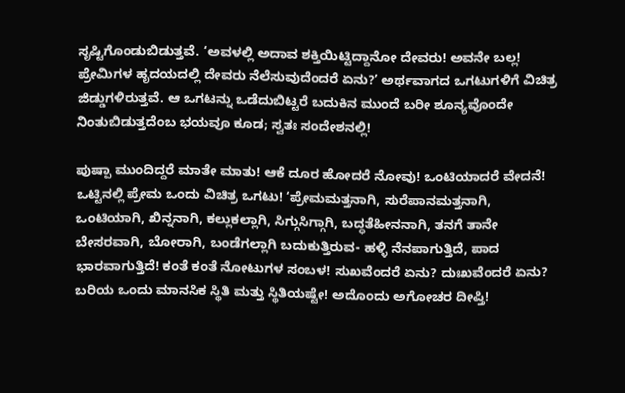ಸೃಷ್ಟಿಗೊಂಡುಬಿಡುತ್ತವೆ. ‘ಅವಳಲ್ಲಿ ಅದಾವ ಶಕ್ತಿಯಿಟ್ಟಿದ್ದಾನೋ ದೇವರು! ಅವನೇ ಬಲ್ಲ! ಪ್ರೇಮಿಗಳ ಹೃದಯದಲ್ಲಿ ದೇವರು ನೆಲೆಸುವುದೆಂದರೆ ಏನು?’ ಅರ್ಥವಾಗದ ಒಗಟುಗಳಿಗೆ ವಿಚಿತ್ರ ಜಿಡ್ಡುಗಳಿರುತ್ತವೆ. ಆ ಒಗಟನ್ನು ಒಡೆದುಬಿಟ್ಟರೆ ಬದುಕಿನ ಮುಂದೆ ಬರೀ ಶೂನ್ಯವೊಂದೇ ನಿಂತುಬಿಡುತ್ತದೆಂಬ ಭಯವೂ ಕೂಡ; ಸ್ವತಃ ಸಂದೇಶನಲ್ಲಿ!

ಪುಷ್ಪಾ ಮುಂದಿದ್ದರೆ ಮಾತೇ ಮಾತು! ಆಕೆ ದೂರ ಹೋದರೆ ನೋವು! ಒಂಟಿಯಾದರೆ ವೇದನೆ! ಒಟ್ಟಿನಲ್ಲಿ ಪ್ರೇಮ ಒಂದು ವಿಚಿತ್ರ ಒಗಟು! ‘ಪ್ರೇಮಮತ್ತನಾಗಿ, ಸುರೆಪಾನಮತ್ತನಾಗಿ, ಒಂಟಿಯಾಗಿ, ಖಿನ್ನನಾಗಿ, ಕಲ್ಲುಕಲ್ಲಾಗಿ, ಸಿಗ್ಗುಸಿಗ್ಗಾಗಿ, ಬದ್ಧತೆಹೀನನಾಗಿ, ತನಗೆ ತಾನೇ ಬೇಸರವಾಗಿ, ಬೋರಾಗಿ, ಬಂಡೆಗಲ್ಲಾಗಿ ಬದುಕುತ್ತಿರುವ- ಹಳ್ಳಿ ನೆನಪಾಗುತ್ತಿದೆ, ಪಾದ ಭಾರವಾಗುತ್ತಿದೆ! ಕಂತೆ ಕಂತೆ ನೋಟುಗಳ ಸಂಬಳ! ಸುಖವೆಂದರೆ ಏನು? ದುಃಖವೆಂದರೆ ಏನು? ಬರಿಯ ಒಂದು ಮಾನಸಿಕ ಸ್ಥಿತಿ ಮತ್ತು ಸ್ಥಿತಿಯಷ್ಟೇ! ಅದೊಂದು ಅಗೋಚರ ದೀಪ್ತಿ!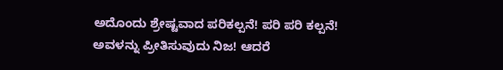ಅದೊಂದು ಶ್ರೇಷ್ಟವಾದ ಪರಿಕಲ್ಪನೆ! ಪರಿ ಪರಿ ಕಲ್ಪನೆ! ಅವಳನ್ನು ಪ್ರೀತಿಸುವುದು ನಿಜ! ಆದರೆ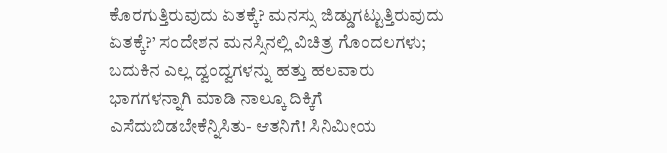ಕೊರಗುತ್ತಿರುವುದು ಏತಕ್ಕೆ? ಮನಸ್ಸು ಜಿಡ್ಡುಗಟ್ಟುತ್ತಿರುವುದು ಏತಕ್ಕೆ?’ ಸಂದೇಶನ ಮನಸ್ಸಿನಲ್ಲಿ ವಿಚಿತ್ರ ಗೊಂದಲಗಳು; ಬದುಕಿನ ಎಲ್ಲ ದ್ವಂದ್ವಗಳನ್ನು ಹತ್ತು ಹಲವಾರು ಭಾಗಗಳನ್ನಾಗಿ ಮಾಡಿ ನಾಲ್ಕೂ ದಿಕ್ಕಿಗೆ ಎಸೆದುಬಿಡಬೇಕೆನ್ನಿಸಿತು- ಆತನಿಗೆ! ಸಿನಿಮೀಯ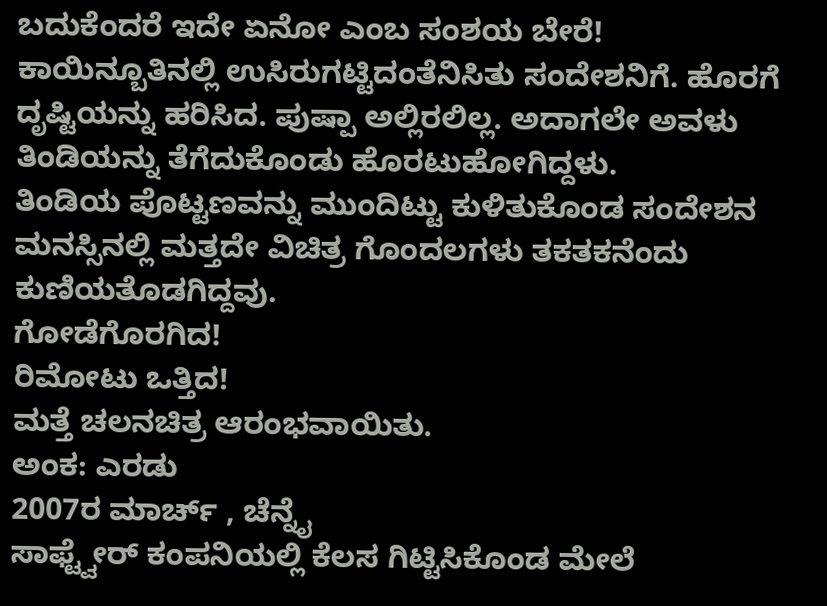ಬದುಕೆಂದರೆ ಇದೇ ಏನೋ ಎಂಬ ಸಂಶಯ ಬೇರೆ!
ಕಾಯಿನ್ಬೂತಿನಲ್ಲಿ ಉಸಿರುಗಟ್ಟಿದಂತೆನಿಸಿತು ಸಂದೇಶನಿಗೆ. ಹೊರಗೆ ದೃಷ್ಟಿಯನ್ನು ಹರಿಸಿದ. ಪುಷ್ಪಾ ಅಲ್ಲಿರಲಿಲ್ಲ. ಅದಾಗಲೇ ಅವಳು ತಿಂಡಿಯನ್ನು ತೆಗೆದುಕೊಂಡು ಹೊರಟುಹೋಗಿದ್ದಳು.
ತಿಂಡಿಯ ಪೊಟ್ಟಣವನ್ನು ಮುಂದಿಟ್ಟು ಕುಳಿತುಕೊಂಡ ಸಂದೇಶನ ಮನಸ್ಸಿನಲ್ಲಿ ಮತ್ತದೇ ವಿಚಿತ್ರ ಗೊಂದಲಗಳು ತಕತಕನೆಂದು ಕುಣಿಯತೊಡಗಿದ್ದವು.
ಗೋಡೆಗೊರಗಿದ!
ರಿಮೋಟು ಒತ್ತಿದ!
ಮತ್ತೆ ಚಲನಚಿತ್ರ ಆರಂಭವಾಯಿತು.
ಅಂಕ: ಎರಡು
2007ರ ಮಾರ್ಚ್ , ಚೆನ್ನೈ
ಸಾಫ್ಟ್ವೇರ್ ಕಂಪನಿಯಲ್ಲಿ ಕೆಲಸ ಗಿಟ್ಟಿಸಿಕೊಂಡ ಮೇಲೆ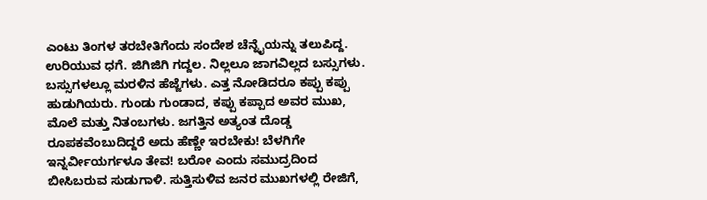ಎಂಟು ತಿಂಗಳ ತರಬೇತಿಗೆಂದು ಸಂದೇಶ ಚೆನ್ನೈಯನ್ನು ತಲುಪಿದ್ದ.
ಉರಿಯುವ ಧಗೆ. ಜಿಗಿಜಿಗಿ ಗದ್ದಲ. ನಿಲ್ಲಲೂ ಜಾಗವಿಲ್ಲದ ಬಸ್ಸುಗಳು. ಬಸ್ಸುಗಳಲ್ಲೂ ಮರಳಿನ ಹೆಜ್ಜೆಗಳು. ಎತ್ತ ನೋಡಿದರೂ ಕಪ್ಪು ಕಪ್ಪು ಹುಡುಗಿಯರು. ಗುಂಡು ಗುಂಡಾದ, ಕಪ್ಪು ಕಪ್ಪಾದ ಅವರ ಮುಖ, ಮೊಲೆ ಮತ್ತು ನಿತಂಬಗಳು. ಜಗತ್ತಿನ ಅತ್ಯಂತ ದೊಡ್ಡ ರೂಪಕವೆಂಬುದಿದ್ದರೆ ಅದು ಹೆಣ್ಣೇ ಇರಬೇಕು! ಬೆಳಗಿಗೇ ಇನ್ನರ್ವೀಯರ್ಗಳೂ ತೇವ! ಬರೋ ಎಂದು ಸಮುದ್ರದಿಂದ ಬೀಸಿಬರುವ ಸುಡುಗಾಳಿ. ಸುತ್ತಿಸುಳಿವ ಜನರ ಮುಖಗಳಲ್ಲಿ ರೇಜಿಗೆ,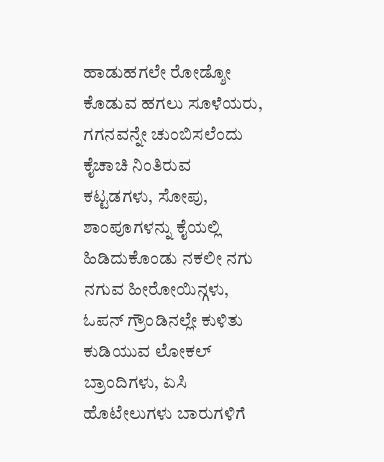ಹಾಡುಹಗಲೇ ರೋಡ್ಶೋ ಕೊಡುವ ಹಗಲು ಸೂಳೆಯರು, ಗಗನವನ್ನೇ ಚುಂಬಿಸಲೆಂದು ಕೈಚಾಚಿ ನಿಂತಿರುವ ಕಟ್ಟಡಗಳು, ಸೋಪು, ಶಾಂಪೂಗಳನ್ನು ಕೈಯಲ್ಲಿ ಹಿಡಿದುಕೊಂಡು ನಕಲೀ ನಗು ನಗುವ ಹೀರೋಯಿನ್ಗಳು, ಓಪನ್ ಗ್ರೌಂಡಿನಲ್ಲೇ ಕುಳಿತು ಕುಡಿಯುವ ಲೋಕಲ್ ಬ್ರಾಂದಿಗಳು, ಏಸಿ ಹೊಟೇಲುಗಳು ಬಾರುಗಳಿಗೆ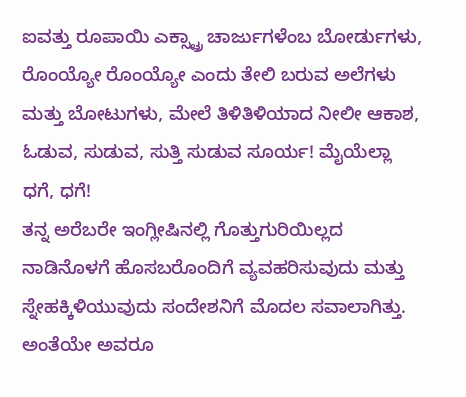ಐವತ್ತು ರೂಪಾಯಿ ಎಕ್ಸ್ಟ್ರಾ ಚಾರ್ಜುಗಳೆಂಬ ಬೋರ್ಡುಗಳು, ರೊಂಯ್ಯೋ ರೊಂಯ್ಯೋ ಎಂದು ತೇಲಿ ಬರುವ ಅಲೆಗಳು ಮತ್ತು ಬೋಟುಗಳು, ಮೇಲೆ ತಿಳಿತಿಳಿಯಾದ ನೀಲೀ ಆಕಾಶ, ಓಡುವ, ಸುಡುವ, ಸುತ್ತಿ ಸುಡುವ ಸೂರ್ಯ! ಮೈಯೆಲ್ಲಾ ಧಗೆ, ಧಗೆ!
ತನ್ನ ಅರೆಬರೇ ಇಂಗ್ಲೀಷಿನಲ್ಲಿ ಗೊತ್ತುಗುರಿಯಿಲ್ಲದ ನಾಡಿನೊಳಗೆ ಹೊಸಬರೊಂದಿಗೆ ವ್ಯವಹರಿಸುವುದು ಮತ್ತು ಸ್ನೇಹಕ್ಕಿಳಿಯುವುದು ಸಂದೇಶನಿಗೆ ಮೊದಲ ಸವಾಲಾಗಿತ್ತು. ಅಂತೆಯೇ ಅವರೂ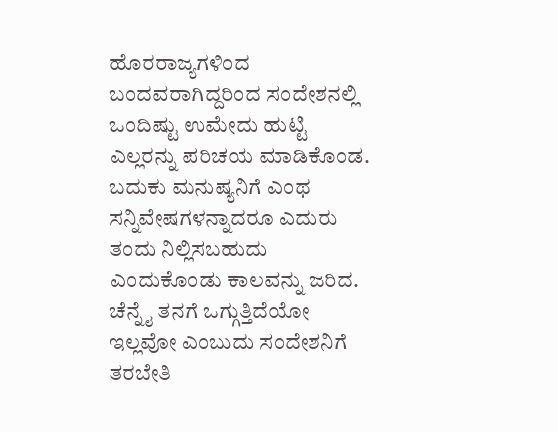ಹೊರರಾಜ್ಯಗಳಿಂದ ಬಂದವರಾಗಿದ್ದರಿಂದ ಸಂದೇಶನಲ್ಲಿ ಒಂದಿಷ್ಟು ಉಮೇದು ಹುಟ್ಟಿ ಎಲ್ಲರನ್ನು ಪರಿಚಯ ಮಾಡಿಕೊಂಡ. ಬದುಕು ಮನುಷ್ಯನಿಗೆ ಎಂಥ ಸನ್ನಿವೇಷಗಳನ್ನಾದರೂ ಎದುರು ತಂದು ನಿಲ್ಲಿಸಬಹುದು ಎಂದುಕೊಂಡು ಕಾಲವನ್ನು ಜರಿದ. ಚೆನ್ನೈ ತನಗೆ ಒಗ್ಗುತ್ತಿದೆಯೋ ಇಲ್ಲವೋ ಎಂಬುದು ಸಂದೇಶನಿಗೆ ತರಬೇತಿ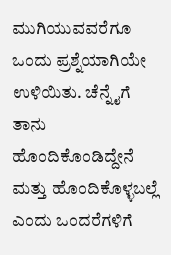ಮುಗಿಯುವವರೆಗೂ ಒಂದು ಪ್ರಶ್ನೆಯಾಗಿಯೇ ಉಳಿಯಿತು. ಚೆನ್ನೈಗೆ ತಾನು ಹೊಂದಿಕೊಂಡಿದ್ದೇನೆ ಮತ್ತು ಹೊಂದಿಕೊಳ್ಳಬಲ್ಲೆ ಎಂದು ಒಂದರೆಗಳಿಗೆ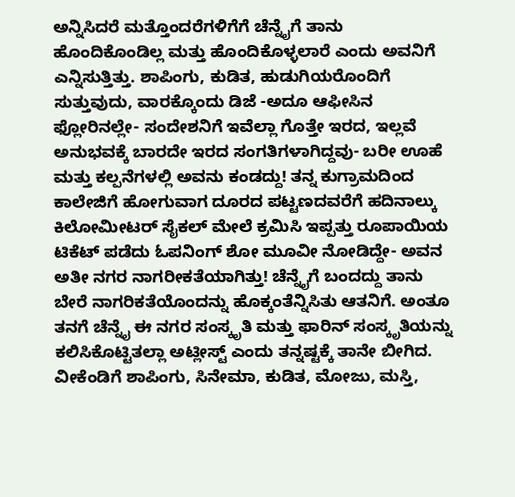ಅನ್ನಿಸಿದರೆ ಮತ್ತೊಂದರೆಗಳಿಗೆಗೆ ಚೆನ್ನೈಗೆ ತಾನು ಹೊಂದಿಕೊಂಡಿಲ್ಲ ಮತ್ತು ಹೊಂದಿಕೊಳ್ಳಲಾರೆ ಎಂದು ಅವನಿಗೆ ಎನ್ನಿಸುತ್ತಿತ್ತು. ಶಾಪಿಂಗು, ಕುಡಿತ, ಹುಡುಗಿಯರೊಂದಿಗೆ ಸುತ್ತುವುದು, ವಾರಕ್ಕೊಂದು ಡಿಜೆ -ಅದೂ ಆಫೀಸಿನ ಫ್ಲೋರಿನಲ್ಲೇ- ಸಂದೇಶನಿಗೆ ಇವೆಲ್ಲಾ ಗೊತ್ತೇ ಇರದ, ಇಲ್ಲವೆ ಅನುಭವಕ್ಕೆ ಬಾರದೇ ಇರದ ಸಂಗತಿಗಳಾಗಿದ್ದವು- ಬರೀ ಊಹೆ ಮತ್ತು ಕಲ್ಪನೆಗಳಲ್ಲಿ ಅವನು ಕಂಡದ್ದು! ತನ್ನ ಕುಗ್ರಾಮದಿಂದ ಕಾಲೇಜಿಗೆ ಹೋಗುವಾಗ ದೂರದ ಪಟ್ಟಣದವರೆಗೆ ಹದಿನಾಲ್ಕು ಕಿಲೋಮೀಟರ್ ಸೈಕಲ್ ಮೇಲೆ ಕ್ರಮಿಸಿ ಇಪ್ಪತ್ತು ರೂಪಾಯಿಯ ಟಿಕೆಟ್ ಪಡೆದು ಓಪನಿಂಗ್ ಶೋ ಮೂವೀ ನೋಡಿದ್ದೇ- ಅವನ ಅತೀ ನಗರ ನಾಗರೀಕತೆಯಾಗಿತ್ತು! ಚೆನ್ನೈಗೆ ಬಂದದ್ದು ತಾನು ಬೇರೆ ನಾಗರಿಕತೆಯೊಂದನ್ನು ಹೊಕ್ಕಂತೆನ್ನಿಸಿತು ಆತನಿಗೆ. ಅಂತೂ ತನಗೆ ಚೆನ್ನೈ ಈ ನಗರ ಸಂಸ್ಕೃತಿ ಮತ್ತು ಫಾರಿನ್ ಸಂಸ್ಕೃತಿಯನ್ನು ಕಲಿಸಿಕೊಟ್ಟಿತಲ್ಲಾ ಅಟ್ಲೀಸ್ಟ್ ಎಂದು ತನ್ನಷ್ಟಕ್ಕೆ ತಾನೇ ಬೀಗಿದ.
ವೀಕೆಂಡಿಗೆ ಶಾಪಿಂಗು, ಸಿನೇಮಾ, ಕುಡಿತ, ಮೋಜು, ಮಸ್ತಿ,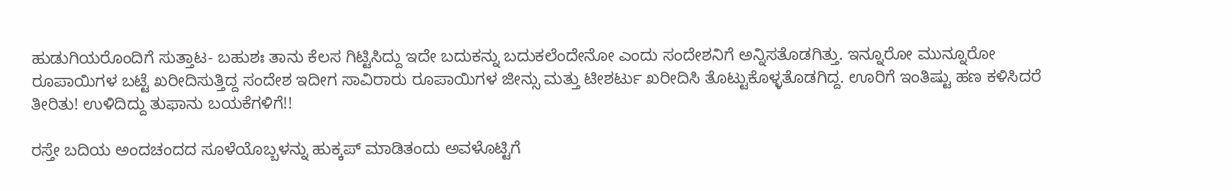ಹುಡುಗಿಯರೊಂದಿಗೆ ಸುತ್ತಾಟ- ಬಹುಶಃ ತಾನು ಕೆಲಸ ಗಿಟ್ಟಿಸಿದ್ದು ಇದೇ ಬದುಕನ್ನು ಬದುಕಲೆಂದೇನೋ ಎಂದು ಸಂದೇಶನಿಗೆ ಅನ್ನಿಸತೊಡಗಿತ್ತು. ಇನ್ನೂರೋ ಮುನ್ನೂರೋ ರೂಪಾಯಿಗಳ ಬಟ್ಟೆ ಖರೀದಿಸುತ್ತಿದ್ದ ಸಂದೇಶ ಇದೀಗ ಸಾವಿರಾರು ರೂಪಾಯಿಗಳ ಜೀನ್ಸು ಮತ್ತು ಟೀಶರ್ಟು ಖರೀದಿಸಿ ತೊಟ್ಟುಕೊಳ್ಳತೊಡಗಿದ್ದ. ಊರಿಗೆ ಇಂತಿಷ್ಟು ಹಣ ಕಳಿಸಿದರೆ ತೀರಿತು! ಉಳಿದಿದ್ದು ತುಫಾನು ಬಯಕೆಗಳಿಗೆ!!

ರಸ್ತೇ ಬದಿಯ ಅಂದಚಂದದ ಸೂಳೆಯೊಬ್ಬಳನ್ನು ಹುಕ್ಕಪ್ ಮಾಡಿತಂದು ಅವಳೊಟ್ಟಿಗೆ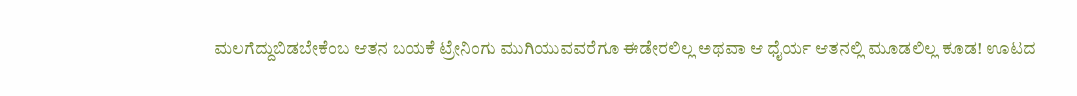ಮಲಗೆದ್ದುಬಿಡಬೇಕೆಂಬ ಆತನ ಬಯಕೆ ಟ್ರೇನಿಂಗು ಮುಗಿಯುವವರೆಗೂ ಈಡೇರಲಿಲ್ಲ ಅಥವಾ ಆ ಧೈರ್ಯ ಆತನಲ್ಲಿ ಮೂಡಲಿಲ್ಲ ಕೂಡ! ಊಟದ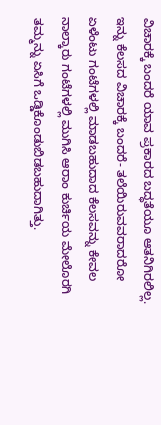ವಿಚಾರಕ್ಕೆ ಬಂದರೆ ಯಾವ ಪ್ರಕಾರದ ಬದ್ಧತೆಯೂ ಆತನಿಗಿರಲಿಲ್ಲ. ಇನ್ನು ಕೆಲಸದ ವಿಚಾರಕ್ಕೆ ಬಂದರೆ- ತಲೆಯಿರುವವರಾದರೋ ಏಳೆಂಟು ಗಂಟೆಗಳಲ್ಲಿ ಮಾಡಬಹುದಾದ ಕೆಲಸವನ್ನು ಕೇವಲ ನಾಲ್ಕಾರು ಗಂಟೆಗಳಲ್ಲಿ ಮುಗಿಸಿ ಆರಾಂ ಕುರ್ಚಿಯ ಮೇಲೊರಗಿ ತಮ್ಮನ್ನು ಏಸಿಗೆ ಒಡ್ಡಿಕೊಂಡುಬಿಡಬಹುದಾಗಿತ್ತು.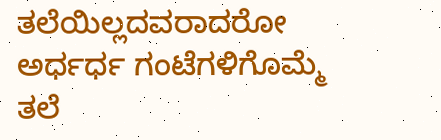ತಲೆಯಿಲ್ಲದವರಾದರೋ ಅರ್ಧರ್ಧ ಗಂಟೆಗಳಿಗೊಮ್ಮೆ ತಲೆ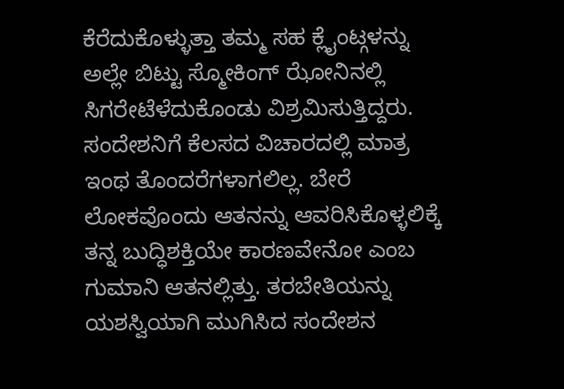ಕೆರೆದುಕೊಳ್ಳುತ್ತಾ ತಮ್ಮ ಸಹ ಕ್ಲೈಂಟ್ಗಳನ್ನು ಅಲ್ಲೇ ಬಿಟ್ಟು ಸ್ಮೋಕಿಂಗ್ ಝೋನಿನಲ್ಲಿ ಸಿಗರೇಟೆಳೆದುಕೊಂಡು ವಿಶ್ರಮಿಸುತ್ತಿದ್ದರು. ಸಂದೇಶನಿಗೆ ಕೆಲಸದ ವಿಚಾರದಲ್ಲಿ ಮಾತ್ರ ಇಂಥ ತೊಂದರೆಗಳಾಗಲಿಲ್ಲ. ಬೇರೆ ಲೋಕವೊಂದು ಆತನನ್ನು ಆವರಿಸಿಕೊಳ್ಳಲಿಕ್ಕೆ ತನ್ನ ಬುದ್ಧಿಶಕ್ತಿಯೇ ಕಾರಣವೇನೋ ಎಂಬ ಗುಮಾನಿ ಆತನಲ್ಲಿತ್ತು. ತರಬೇತಿಯನ್ನು ಯಶಸ್ವಿಯಾಗಿ ಮುಗಿಸಿದ ಸಂದೇಶನ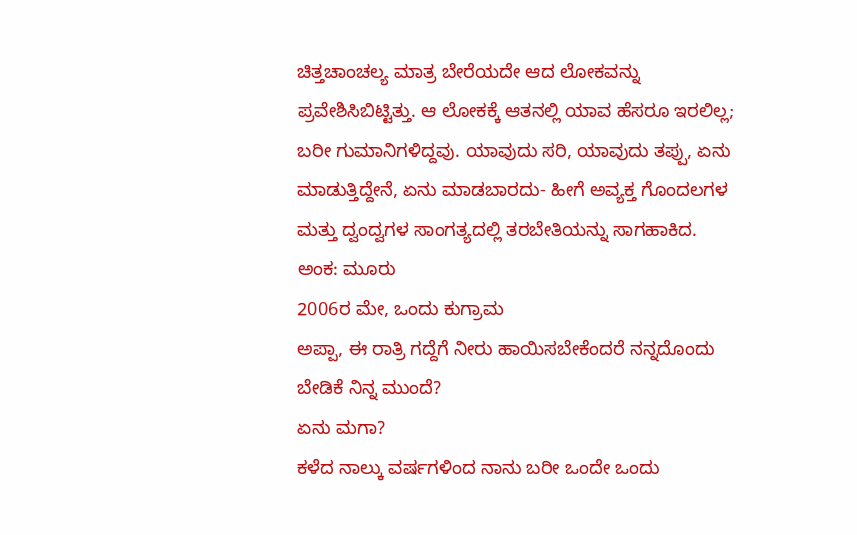ಚಿತ್ತಚಾಂಚಲ್ಯ ಮಾತ್ರ ಬೇರೆಯದೇ ಆದ ಲೋಕವನ್ನು ಪ್ರವೇಶಿಸಿಬಿಟ್ಟಿತ್ತು. ಆ ಲೋಕಕ್ಕೆ ಆತನಲ್ಲಿ ಯಾವ ಹೆಸರೂ ಇರಲಿಲ್ಲ; ಬರೀ ಗುಮಾನಿಗಳಿದ್ದವು. ಯಾವುದು ಸರಿ, ಯಾವುದು ತಪ್ಪು, ಏನು ಮಾಡುತ್ತಿದ್ದೇನೆ, ಏನು ಮಾಡಬಾರದು- ಹೀಗೆ ಅವ್ಯಕ್ತ ಗೊಂದಲಗಳ ಮತ್ತು ದ್ವಂದ್ವಗಳ ಸಾಂಗತ್ಯದಲ್ಲಿ ತರಬೇತಿಯನ್ನು ಸಾಗಹಾಕಿದ.
ಅಂಕ: ಮೂರು
2006ರ ಮೇ, ಒಂದು ಕುಗ್ರಾಮ
ಅಪ್ಪಾ, ಈ ರಾತ್ರಿ ಗದ್ದೆಗೆ ನೀರು ಹಾಯಿಸಬೇಕೆಂದರೆ ನನ್ನದೊಂದು ಬೇಡಿಕೆ ನಿನ್ನ ಮುಂದೆ?
ಏನು ಮಗಾ?
ಕಳೆದ ನಾಲ್ಕು ವರ್ಷಗಳಿಂದ ನಾನು ಬರೀ ಒಂದೇ ಒಂದು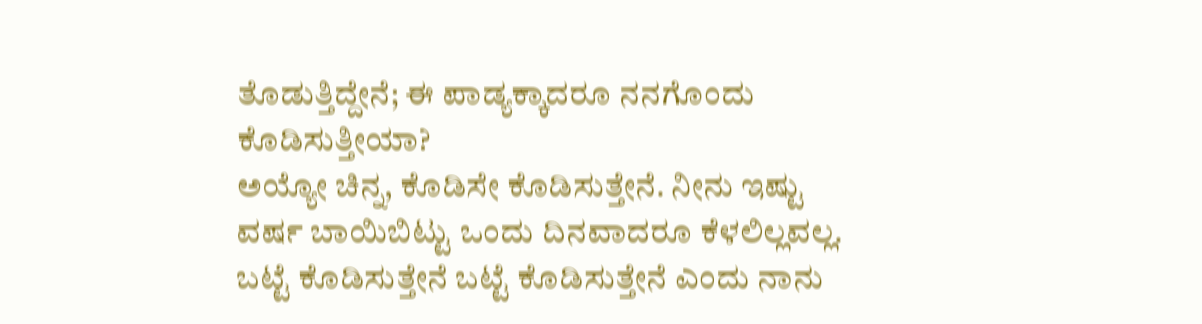ತೊಡುತ್ತಿದ್ದೇನೆ; ಈ ಪಾಡ್ಯಕ್ಕಾದರೂ ನನಗೊಂದು ಕೊಡಿಸುತ್ತೀಯಾ?
ಅಯ್ಯೋ ಚಿನ್ನ, ಕೊಡಿಸೇ ಕೊಡಿಸುತ್ತೇನೆ. ನೀನು ಇಷ್ಟು ವರ್ಷ ಬಾಯಿಬಿಟ್ಟು ಒಂದು ದಿನವಾದರೂ ಕೆಳಲಿಲ್ಲವಲ್ಲ. ಬಟ್ಟೆ ಕೊಡಿಸುತ್ತೇನೆ ಬಟ್ಟೆ ಕೊಡಿಸುತ್ತೇನೆ ಎಂದು ನಾನು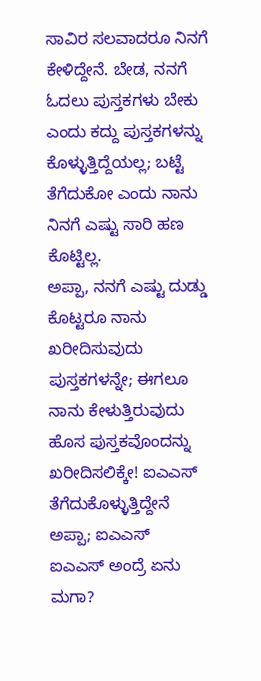ಸಾವಿರ ಸಲವಾದರೂ ನಿನಗೆ ಕೇಳಿದ್ದೇನೆ. ಬೇಡ, ನನಗೆ ಓದಲು ಪುಸ್ತಕಗಳು ಬೇಕು ಎಂದು ಕದ್ದು ಪುಸ್ತಕಗಳನ್ನು ಕೊಳ್ಳುತ್ತಿದ್ದೆಯಲ್ಲ; ಬಟ್ಟೆ ತೆಗೆದುಕೋ ಎಂದು ನಾನು ನಿನಗೆ ಎಷ್ಟು ಸಾರಿ ಹಣ ಕೊಟ್ಟಿಲ್ಲ.
ಅಪ್ಪಾ, ನನಗೆ ಎಷ್ಟು ದುಡ್ಡು ಕೊಟ್ಟರೂ ನಾನು ಖರೀದಿಸುವುದು ಪುಸ್ತಕಗಳನ್ನೇ; ಈಗಲೂ ನಾನು ಕೇಳುತ್ತಿರುವುದು ಹೊಸ ಪುಸ್ತಕವೊಂದನ್ನು ಖರೀದಿಸಲಿಕ್ಕೇ! ಐಎಎಸ್ ತೆಗೆದುಕೊಳ್ಳುತ್ತಿದ್ದೇನೆ ಅಪ್ಪಾ; ಐಎಎಸ್
ಐಎಎಸ್ ಅಂದ್ರೆ ಏನು ಮಗಾ?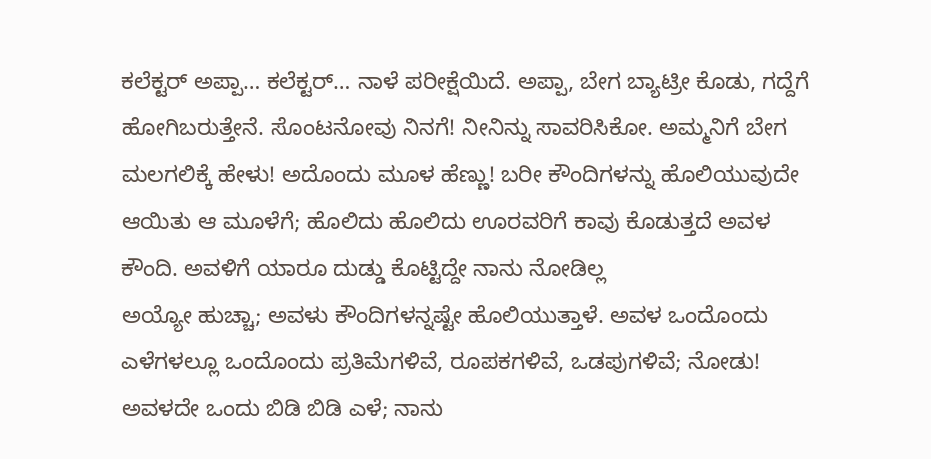ಕಲೆಕ್ಟರ್ ಅಪ್ಪಾ… ಕಲೆಕ್ಟರ್… ನಾಳೆ ಪರೀಕ್ಷೆಯಿದೆ. ಅಪ್ಪಾ, ಬೇಗ ಬ್ಯಾಟ್ರೀ ಕೊಡು, ಗದ್ದೆಗೆ ಹೋಗಿಬರುತ್ತೇನೆ. ಸೊಂಟನೋವು ನಿನಗೆ! ನೀನಿನ್ನು ಸಾವರಿಸಿಕೋ. ಅಮ್ಮನಿಗೆ ಬೇಗ ಮಲಗಲಿಕ್ಕೆ ಹೇಳು! ಅದೊಂದು ಮೂಳ ಹೆಣ್ಣು! ಬರೀ ಕೌಂದಿಗಳನ್ನು ಹೊಲಿಯುವುದೇ ಆಯಿತು ಆ ಮೂಳೆಗೆ; ಹೊಲಿದು ಹೊಲಿದು ಊರವರಿಗೆ ಕಾವು ಕೊಡುತ್ತದೆ ಅವಳ ಕೌಂದಿ. ಅವಳಿಗೆ ಯಾರೂ ದುಡ್ಡು ಕೊಟ್ಟಿದ್ದೇ ನಾನು ನೋಡಿಲ್ಲ
ಅಯ್ಯೋ ಹುಚ್ಚಾ; ಅವಳು ಕೌಂದಿಗಳನ್ನಷ್ಟೇ ಹೊಲಿಯುತ್ತಾಳೆ. ಅವಳ ಒಂದೊಂದು ಎಳೆಗಳಲ್ಲೂ ಒಂದೊಂದು ಪ್ರತಿಮೆಗಳಿವೆ, ರೂಪಕಗಳಿವೆ, ಒಡಪುಗಳಿವೆ; ನೋಡು! ಅವಳದೇ ಒಂದು ಬಿಡಿ ಬಿಡಿ ಎಳೆ; ನಾನು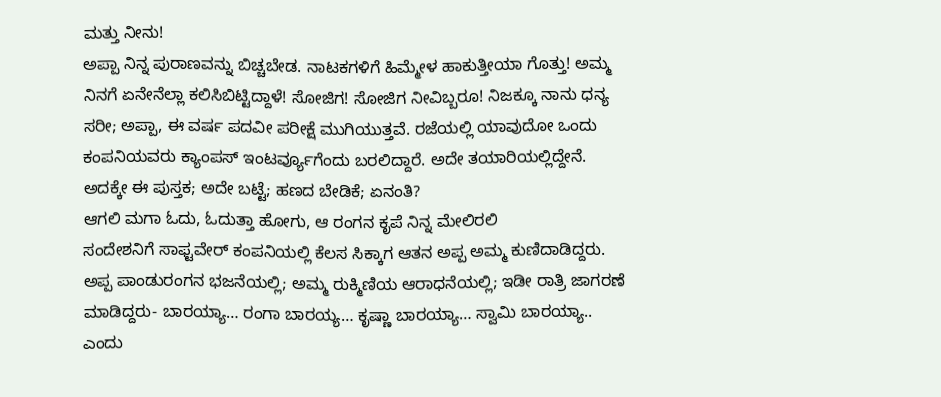ಮತ್ತು ನೀನು!
ಅಪ್ಪಾ ನಿನ್ನ ಪುರಾಣವನ್ನು ಬಿಚ್ಚಬೇಡ. ನಾಟಕಗಳಿಗೆ ಹಿಮ್ಮೇಳ ಹಾಕುತ್ತೀಯಾ ಗೊತ್ತು! ಅಮ್ಮ ನಿನಗೆ ಏನೇನೆಲ್ಲಾ ಕಲಿಸಿಬಿಟ್ಟಿದ್ದಾಳೆ! ಸೋಜಿಗ! ಸೋಜಿಗ ನೀವಿಬ್ಬರೂ! ನಿಜಕ್ಕೂ ನಾನು ಧನ್ಯ
ಸರೀ; ಅಪ್ಪಾ, ಈ ವರ್ಷ ಪದವೀ ಪರೀಕ್ಷೆ ಮುಗಿಯುತ್ತವೆ. ರಜೆಯಲ್ಲಿ ಯಾವುದೋ ಒಂದು ಕಂಪನಿಯವರು ಕ್ಯಾಂಪಸ್ ಇಂಟರ್ವ್ಯೂಗೆಂದು ಬರಲಿದ್ದಾರೆ. ಅದೇ ತಯಾರಿಯಲ್ಲಿದ್ದೇನೆ. ಅದಕ್ಕೇ ಈ ಪುಸ್ತಕ; ಅದೇ ಬಟ್ಟೆ; ಹಣದ ಬೇಡಿಕೆ; ಏನಂತಿ?
ಆಗಲಿ ಮಗಾ ಓದು, ಓದುತ್ತಾ ಹೋಗು, ಆ ರಂಗನ ಕೃಪೆ ನಿನ್ನ ಮೇಲಿರಲಿ
ಸಂದೇಶನಿಗೆ ಸಾಫ್ಟವೇರ್ ಕಂಪನಿಯಲ್ಲಿ ಕೆಲಸ ಸಿಕ್ಕಾಗ ಆತನ ಅಪ್ಪ ಅಮ್ಮ ಕುಣಿದಾಡಿದ್ದರು. ಅಪ್ಪ ಪಾಂಡುರಂಗನ ಭಜನೆಯಲ್ಲಿ; ಅಮ್ಮ ರುಕ್ಮಿಣಿಯ ಆರಾಧನೆಯಲ್ಲಿ; ಇಡೀ ರಾತ್ರಿ ಜಾಗರಣೆ ಮಾಡಿದ್ದರು- ಬಾರಯ್ಯಾ… ರಂಗಾ ಬಾರಯ್ಯ… ಕೃಷ್ಣಾ ಬಾರಯ್ಯಾ… ಸ್ವಾಮಿ ಬಾರಯ್ಯಾ.. ಎಂದು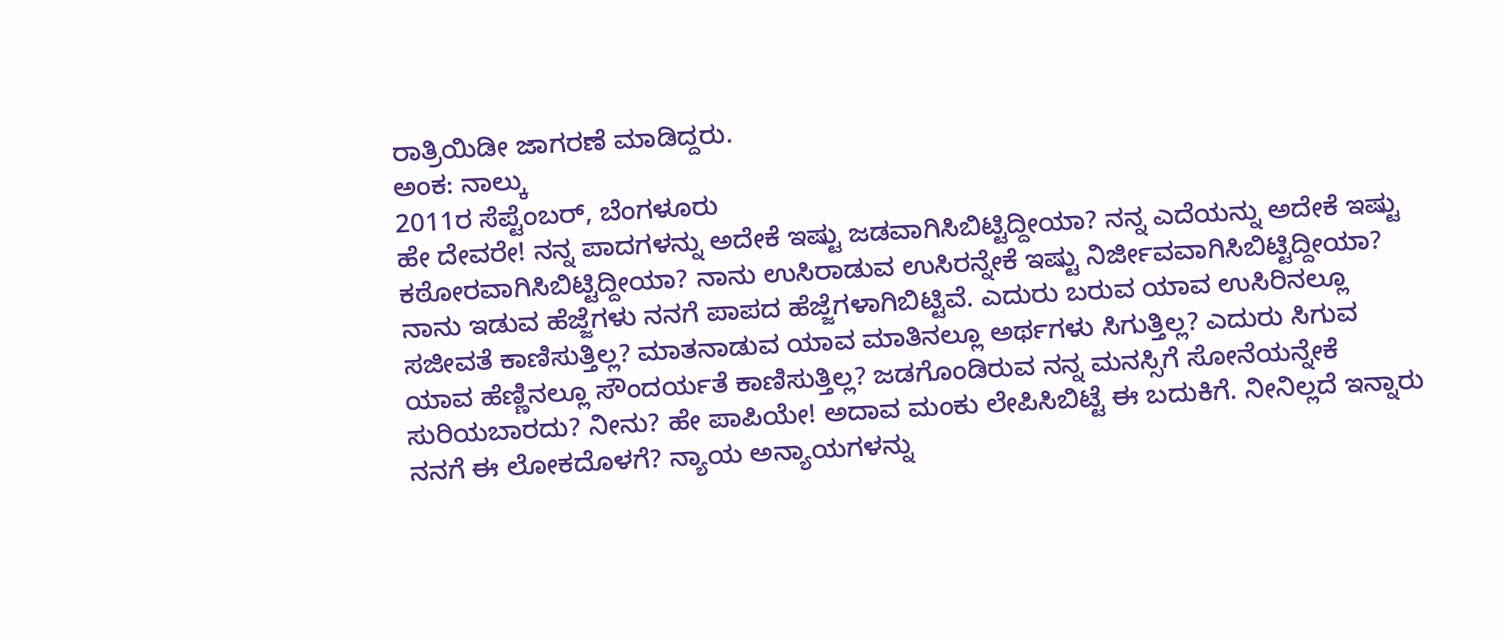ರಾತ್ರಿಯಿಡೀ ಜಾಗರಣೆ ಮಾಡಿದ್ದರು.
ಅಂಕ: ನಾಲ್ಕು
2011ರ ಸೆಪ್ಟೆಂಬರ್, ಬೆಂಗಳೂರು
ಹೇ ದೇವರೇ! ನನ್ನ ಪಾದಗಳನ್ನು ಅದೇಕೆ ಇಷ್ಟು ಜಡವಾಗಿಸಿಬಿಟ್ಟಿದ್ದೀಯಾ? ನನ್ನ ಎದೆಯನ್ನು ಅದೇಕೆ ಇಷ್ಟು ಕಠೋರವಾಗಿಸಿಬಿಟ್ಟಿದ್ದೀಯಾ? ನಾನು ಉಸಿರಾಡುವ ಉಸಿರನ್ನೇಕೆ ಇಷ್ಟು ನಿರ್ಜೀವವಾಗಿಸಿಬಿಟ್ಟಿದ್ದೀಯಾ? ನಾನು ಇಡುವ ಹೆಜ್ಜೆಗಳು ನನಗೆ ಪಾಪದ ಹೆಜ್ಜೆಗಳಾಗಿಬಿಟ್ಟಿವೆ. ಎದುರು ಬರುವ ಯಾವ ಉಸಿರಿನಲ್ಲೂ ಸಜೀವತೆ ಕಾಣಿಸುತ್ತಿಲ್ಲ? ಮಾತನಾಡುವ ಯಾವ ಮಾತಿನಲ್ಲೂ ಅರ್ಥಗಳು ಸಿಗುತ್ತಿಲ್ಲ? ಎದುರು ಸಿಗುವ ಯಾವ ಹೆಣ್ಣಿನಲ್ಲೂ ಸೌಂದರ್ಯತೆ ಕಾಣಿಸುತ್ತಿಲ್ಲ? ಜಡಗೊಂಡಿರುವ ನನ್ನ ಮನಸ್ಸಿಗೆ ಸೋನೆಯನ್ನೇಕೆ ಸುರಿಯಬಾರದು? ನೀನು? ಹೇ ಪಾಪಿಯೇ! ಅದಾವ ಮಂಕು ಲೇಪಿಸಿಬಿಟ್ಟೆ ಈ ಬದುಕಿಗೆ. ನೀನಿಲ್ಲದೆ ಇನ್ನಾರು ನನಗೆ ಈ ಲೋಕದೊಳಗೆ? ನ್ಯಾಯ ಅನ್ಯಾಯಗಳನ್ನು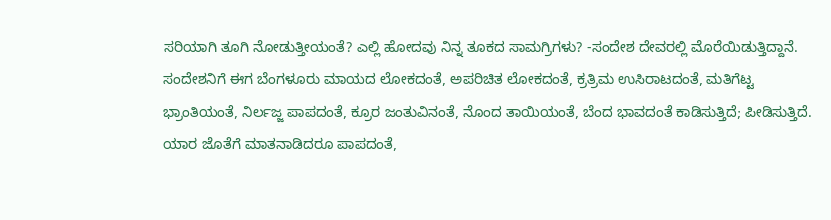ಸರಿಯಾಗಿ ತೂಗಿ ನೋಡುತ್ತೀಯಂತೆ? ಎಲ್ಲಿ ಹೋದವು ನಿನ್ನ ತೂಕದ ಸಾಮಗ್ರಿಗಳು? -ಸಂದೇಶ ದೇವರಲ್ಲಿ ಮೊರೆಯಿಡುತ್ತಿದ್ದಾನೆ.
ಸಂದೇಶನಿಗೆ ಈಗ ಬೆಂಗಳೂರು ಮಾಯದ ಲೋಕದಂತೆ, ಅಪರಿಚಿತ ಲೋಕದಂತೆ, ಕ್ರತ್ರಿಮ ಉಸಿರಾಟದಂತೆ, ಮತಿಗೆಟ್ಟ ಭ್ರಾಂತಿಯಂತೆ, ನಿರ್ಲಜ್ಜ ಪಾಪದಂತೆ, ಕ್ರೂರ ಜಂತುವಿನಂತೆ, ನೊಂದ ತಾಯಿಯಂತೆ, ಬೆಂದ ಭಾವದಂತೆ ಕಾಡಿಸುತ್ತಿದೆ; ಪೀಡಿಸುತ್ತಿದೆ. ಯಾರ ಜೊತೆಗೆ ಮಾತನಾಡಿದರೂ ಪಾಪದಂತೆ,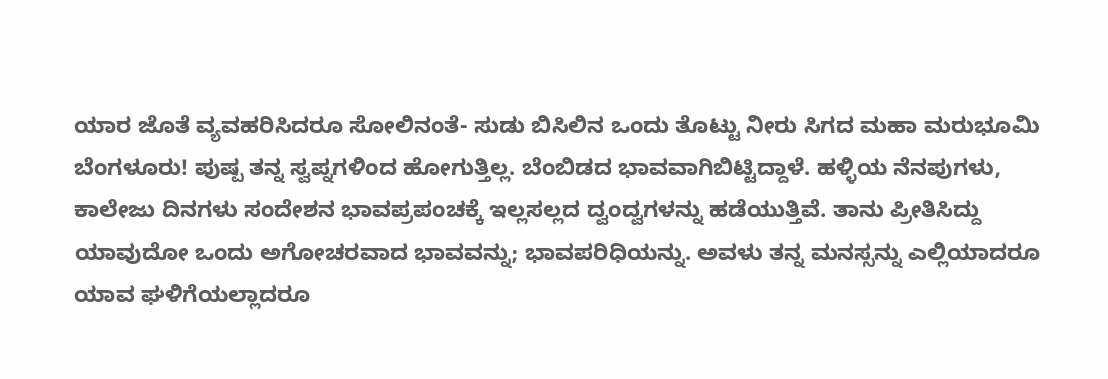ಯಾರ ಜೊತೆ ವ್ಯವಹರಿಸಿದರೂ ಸೋಲಿನಂತೆ- ಸುಡು ಬಿಸಿಲಿನ ಒಂದು ತೊಟ್ಟು ನೀರು ಸಿಗದ ಮಹಾ ಮರುಭೂಮಿ ಬೆಂಗಳೂರು! ಪುಷ್ಪ ತನ್ನ ಸ್ವಪ್ನಗಳಿಂದ ಹೋಗುತ್ತಿಲ್ಲ. ಬೆಂಬಿಡದ ಭಾವವಾಗಿಬಿಟ್ಟಿದ್ದಾಳೆ. ಹಳ್ಳಿಯ ನೆನಪುಗಳು, ಕಾಲೇಜು ದಿನಗಳು ಸಂದೇಶನ ಭಾವಪ್ರಪಂಚಕ್ಕೆ ಇಲ್ಲಸಲ್ಲದ ದ್ವಂದ್ವಗಳನ್ನು ಹಡೆಯುತ್ತಿವೆ. ತಾನು ಪ್ರೀತಿಸಿದ್ದು ಯಾವುದೋ ಒಂದು ಅಗೋಚರವಾದ ಭಾವವನ್ನು; ಭಾವಪರಿಧಿಯನ್ನು. ಅವಳು ತನ್ನ ಮನಸ್ಸನ್ನು ಎಲ್ಲಿಯಾದರೂ ಯಾವ ಘಳಿಗೆಯಲ್ಲಾದರೂ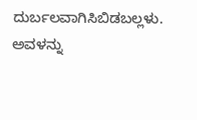ದುರ್ಬಲವಾಗಿಸಿಬಿಡಬಲ್ಲಳು. ಅವಳನ್ನು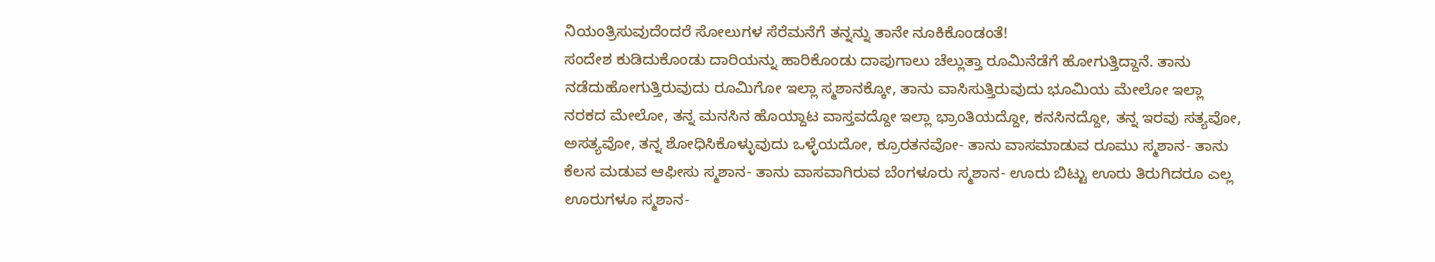ನಿಯಂತ್ರಿಸುವುದೆಂದರೆ ಸೋಲುಗಳ ಸೆರೆಮನೆಗೆ ತನ್ನನ್ನು ತಾನೇ ನೂಕಿಕೊಂಡಂತೆ!
ಸಂದೇಶ ಕುಡಿದುಕೊಂಡು ದಾರಿಯನ್ನು ಹಾರಿಕೊಂಡು ದಾಪುಗಾಲು ಚೆಲ್ಲುತ್ತಾ ರೂಮಿನೆಡೆಗೆ ಹೋಗುತ್ತಿದ್ದಾನೆ. ತಾನು ನಡೆದುಹೋಗುತ್ತಿರುವುದು ರೂಮಿಗೋ ಇಲ್ಲಾ ಸ್ಮಶಾನಕ್ಕೋ, ತಾನು ವಾಸಿಸುತ್ತಿರುವುದು ಭೂಮಿಯ ಮೇಲೋ ಇಲ್ಲಾ ನರಕದ ಮೇಲೋ, ತನ್ನ ಮನಸಿನ ಹೊಯ್ದಾಟ ವಾಸ್ತವದ್ದೋ ಇಲ್ಲಾ ಭ್ರಾಂತಿಯದ್ದೋ, ಕನಸಿನದ್ದೋ, ತನ್ನ ಇರವು ಸತ್ಯವೋ, ಅಸತ್ಯವೋ, ತನ್ನ ಶೋಧಿಸಿಕೊಳ್ಳುವುದು ಒಳ್ಳೆಯದೋ, ಕ್ರೂರತನವೋ- ತಾನು ವಾಸಮಾಡುವ ರೂಮು ಸ್ಮಶಾನ- ತಾನು ಕೆಲಸ ಮಡುವ ಆಫೀಸು ಸ್ಮಶಾನ- ತಾನು ವಾಸವಾಗಿರುವ ಬೆಂಗಳೂರು ಸ್ಮಶಾನ- ಊರು ಬಿಟ್ಟು ಊರು ತಿರುಗಿದರೂ ಎಲ್ಲ ಊರುಗಳೂ ಸ್ಮಶಾನ-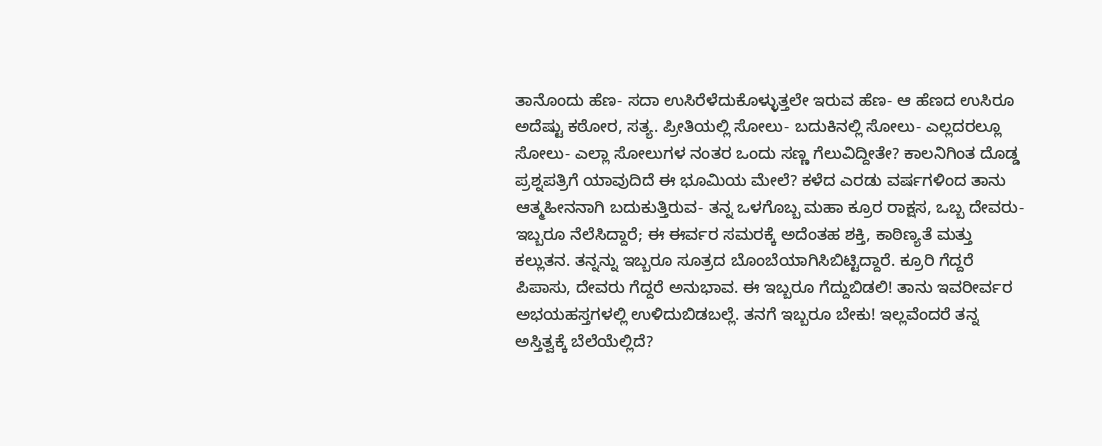ತಾನೊಂದು ಹೆಣ- ಸದಾ ಉಸಿರೆಳೆದುಕೊಳ್ಳುತ್ತಲೇ ಇರುವ ಹೆಣ- ಆ ಹೆಣದ ಉಸಿರೂ ಅದೆಷ್ಟು ಕಠೋರ, ಸತ್ಯ. ಪ್ರೀತಿಯಲ್ಲಿ ಸೋಲು- ಬದುಕಿನಲ್ಲಿ ಸೋಲು- ಎಲ್ಲದರಲ್ಲೂ ಸೋಲು- ಎಲ್ಲಾ ಸೋಲುಗಳ ನಂತರ ಒಂದು ಸಣ್ಣ ಗೆಲುವಿದ್ದೀತೇ? ಕಾಲನಿಗಿಂತ ದೊಡ್ಡ ಪ್ರಶ್ನಪತ್ರಿಗೆ ಯಾವುದಿದೆ ಈ ಭೂಮಿಯ ಮೇಲೆ? ಕಳೆದ ಎರಡು ವರ್ಷಗಳಿಂದ ತಾನು ಆತ್ಮಹೀನನಾಗಿ ಬದುಕುತ್ತಿರುವ- ತನ್ನ ಒಳಗೊಬ್ಬ ಮಹಾ ಕ್ರೂರ ರಾಕ್ಷಸ, ಒಬ್ಬ ದೇವರು- ಇಬ್ಬರೂ ನೆಲೆಸಿದ್ದಾರೆ; ಈ ಈರ್ವರ ಸಮರಕ್ಕೆ ಅದೆಂತಹ ಶಕ್ತಿ, ಕಾಠಿಣ್ಯತೆ ಮತ್ತು ಕಲ್ಲುತನ. ತನ್ನನ್ನು ಇಬ್ಬರೂ ಸೂತ್ರದ ಬೊಂಬೆಯಾಗಿಸಿಬಿಟ್ಟಿದ್ದಾರೆ. ಕ್ರೂರಿ ಗೆದ್ದರೆ ಪಿಪಾಸು, ದೇವರು ಗೆದ್ದರೆ ಅನುಭಾವ. ಈ ಇಬ್ಬರೂ ಗೆದ್ದುಬಿಡಲಿ! ತಾನು ಇವರೀರ್ವರ ಅಭಯಹಸ್ತಗಳಲ್ಲಿ ಉಳಿದುಬಿಡಬಲ್ಲೆ. ತನಗೆ ಇಬ್ಬರೂ ಬೇಕು! ಇಲ್ಲವೆಂದರೆ ತನ್ನ ಅಸ್ತಿತ್ವಕ್ಕೆ ಬೆಲೆಯೆಲ್ಲಿದೆ?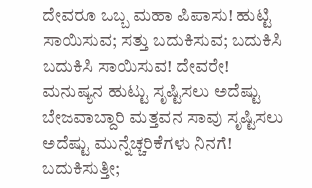ದೇವರೂ ಒಬ್ಬ ಮಹಾ ಪಿಪಾಸು! ಹುಟ್ಟಿ ಸಾಯಿಸುವ; ಸತ್ತು ಬದುಕಿಸುವ; ಬದುಕಿಸಿ ಬದುಕಿಸಿ ಸಾಯಿಸುವ! ದೇವರೇ! ಮನುಷ್ಯನ ಹುಟ್ಟು ಸೃಷ್ಟಿಸಲು ಅದೆಷ್ಟು ಬೇಜವಾಬ್ದಾರಿ ಮತ್ತವನ ಸಾವು ಸೃಷ್ಟಿಸಲು ಅದೆಷ್ಟು ಮುನ್ನೆಚ್ಚರಿಕೆಗಳು ನಿನಗೆ! ಬದುಕಿಸುತ್ತೀ;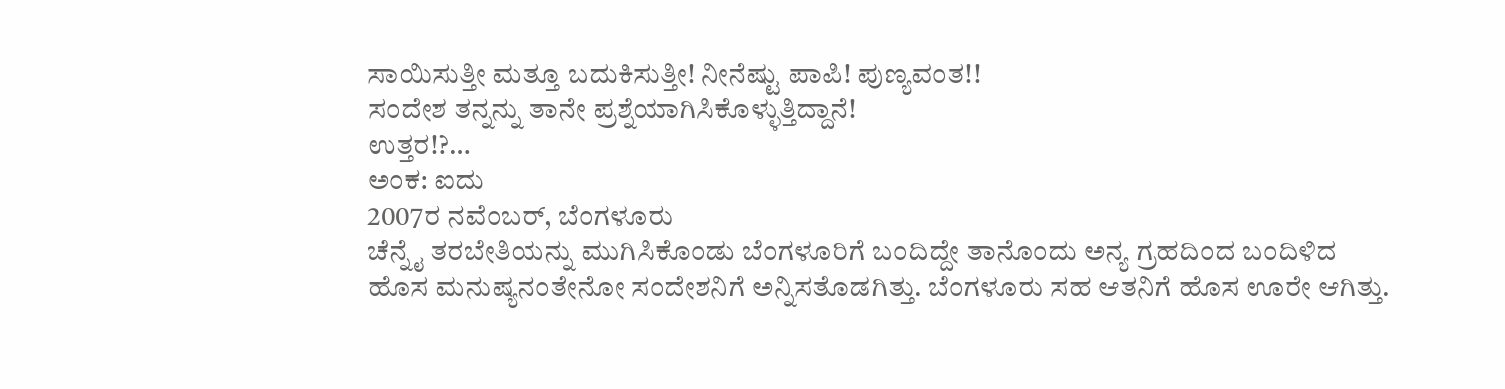ಸಾಯಿಸುತ್ತೀ ಮತ್ತೂ ಬದುಕಿಸುತ್ತೀ! ನೀನೆಷ್ಟು ಪಾಪಿ! ಪುಣ್ಯವಂತ!!
ಸಂದೇಶ ತನ್ನನ್ನು ತಾನೇ ಪ್ರಶ್ನೆಯಾಗಿಸಿಕೊಳ್ಳುತ್ತಿದ್ದಾನೆ!
ಉತ್ತರ!?…
ಅಂಕ: ಐದು
2007ರ ನವೆಂಬರ್, ಬೆಂಗಳೂರು
ಚೆನ್ನೈ ತರಬೇತಿಯನ್ನು ಮುಗಿಸಿಕೊಂಡು ಬೆಂಗಳೂರಿಗೆ ಬಂದಿದ್ದೇ ತಾನೊಂದು ಅನ್ಯ ಗ್ರಹದಿಂದ ಬಂದಿಳಿದ ಹೊಸ ಮನುಷ್ಯನಂತೇನೋ ಸಂದೇಶನಿಗೆ ಅನ್ನಿಸತೊಡಗಿತ್ತು. ಬೆಂಗಳೂರು ಸಹ ಆತನಿಗೆ ಹೊಸ ಊರೇ ಆಗಿತ್ತು.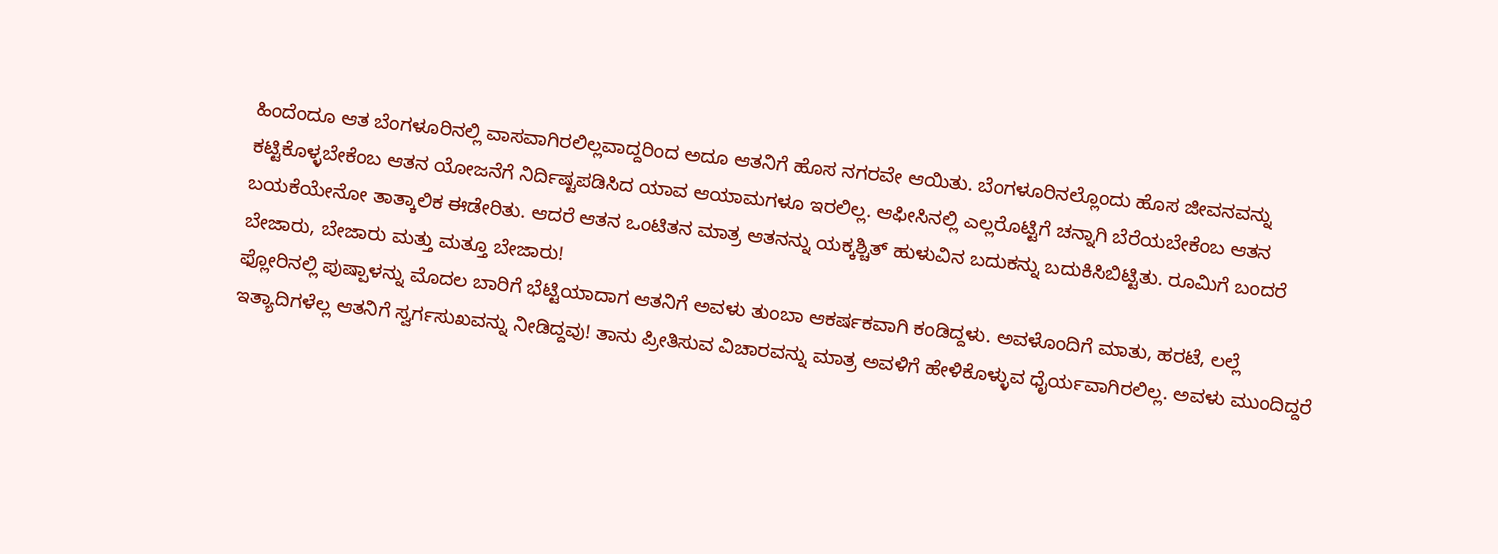ಹಿಂದೆಂದೂ ಆತ ಬೆಂಗಳೂರಿನಲ್ಲಿ ವಾಸವಾಗಿರಲಿಲ್ಲವಾದ್ದರಿಂದ ಅದೂ ಆತನಿಗೆ ಹೊಸ ನಗರವೇ ಆಯಿತು. ಬೆಂಗಳೂರಿನಲ್ಲೊಂದು ಹೊಸ ಜೀವನವನ್ನು ಕಟ್ಟಿಕೊಳ್ಳಬೇಕೆಂಬ ಆತನ ಯೋಜನೆಗೆ ನಿರ್ದಿಷ್ಟಪಡಿಸಿದ ಯಾವ ಆಯಾಮಗಳೂ ಇರಲಿಲ್ಲ. ಆಫೀಸಿನಲ್ಲಿ ಎಲ್ಲರೊಟ್ಟಿಗೆ ಚನ್ನಾಗಿ ಬೆರೆಯಬೇಕೆಂಬ ಆತನ ಬಯಕೆಯೇನೋ ತಾತ್ಕಾಲಿಕ ಈಡೇರಿತು. ಆದರೆ ಆತನ ಒಂಟಿತನ ಮಾತ್ರ ಆತನನ್ನು ಯಕ್ಕಶ್ಚಿತ್ ಹುಳುವಿನ ಬದುಕನ್ನು ಬದುಕಿಸಿಬಿಟ್ಟಿತು. ರೂಮಿಗೆ ಬಂದರೆ ಬೇಜಾರು, ಬೇಜಾರು ಮತ್ತು ಮತ್ತೂ ಬೇಜಾರು!
ಫ್ಲೋರಿನಲ್ಲಿ ಪುಷ್ಪಾಳನ್ನು ಮೊದಲ ಬಾರಿಗೆ ಭೆಟ್ಟಿಯಾದಾಗ ಆತನಿಗೆ ಅವಳು ತುಂಬಾ ಆಕರ್ಷಕವಾಗಿ ಕಂಡಿದ್ದಳು. ಅವಳೊಂದಿಗೆ ಮಾತು, ಹರಟೆ, ಲಲ್ಲೆ ಇತ್ಯಾದಿಗಳೆಲ್ಲ ಆತನಿಗೆ ಸ್ವರ್ಗಸುಖವನ್ನು ನೀಡಿದ್ದವು! ತಾನು ಪ್ರೀತಿಸುವ ವಿಚಾರವನ್ನು ಮಾತ್ರ ಅವಳಿಗೆ ಹೇಳಿಕೊಳ್ಳುವ ಧೈರ್ಯವಾಗಿರಲಿಲ್ಲ. ಅವಳು ಮುಂದಿದ್ದರೆ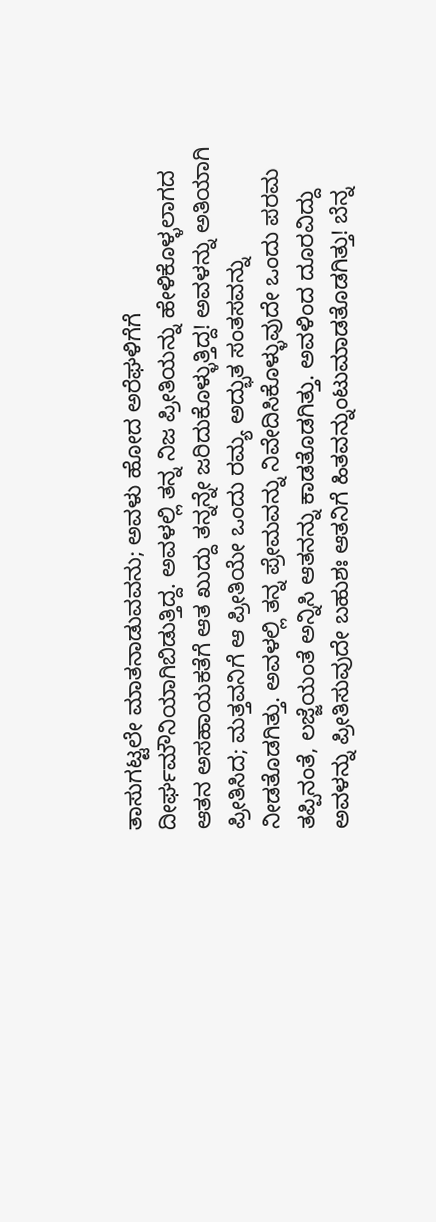ತಾಸುಗಟ್ಟಲೇ ಮಾತನಾಡುವವನು; ಅವಳು ಹೋದ ಅರೆಘಳಿಗೆಗೆ ದೀರ್ಘಮೌನಿಯಾಗಿಬಿಡುತ್ತಿದ್ದ. ಅವಳಲ್ಲಿ ತನ್ನ ನಿಜ ಪ್ರೀತಿಯನ್ನು ಹೇಳಿಕೊಳ್ಳಲಾಗದ ಆತನ ಅಸಹಾಯಕತೆಗೆ ಆತ ಖುದ್ದು ತನ್ನನ್ನೇ ಜರಿದುಕೊಳ್ಳುತ್ತಿದ್ದ! ಅವಳನ್ನು ಅತಿಯಾಗಿ ಪ್ರೀತಿಸಿದ; ಮತ್ತವನಿಗೆ ಆ ಪ್ರೀತಿಯೇ ಒಂದು ರಮ್ಯ ಅದ್ಭುತ ಸಂತಸವನ್ನು ನೀಡತೊಡಗಿತ್ತು. ಅವಳಲ್ಲಿ ತನ್ನ ಪ್ರೇಮವನ್ನು ನಿವೇದಿಸಿಕೊಳ್ಳುವುದೇ ಒಂದು ಪರಮ ತಪ್ಪಿನಂತೆ, ಲಜ್ಜೆಯಂತೆ ಅನ್ನಿಸಿ ಆತನನ್ನು ಕಾಡತೊಡಗಿತ್ತು. ಅವಳಿಂದ ದೂರವಿದ್ದು ಅವಳನ್ನು ಪ್ರೀತಿಸುವುದೇ ಬಹುಶಃ ಆತನಿಗೆ ಹಿತವನ್ನುಂಟುಮಾಡತೊಡಗಿತ್ತು! ಬೆನ್ನ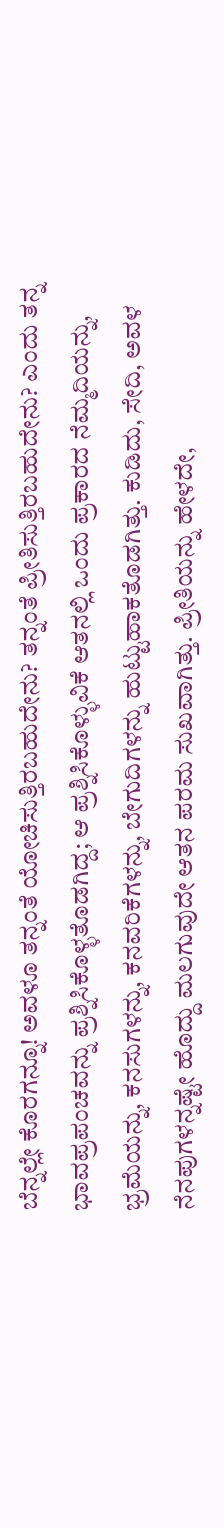ಬೆನ್ನಲ್ಲೇ ಕೊರಗನ್ನೂ! ಅವಳೂ ತನ್ನಂತೆ ಯೋಚಿಸುತ್ತಿರಬಹುದೇನು? ತನ್ನಂತೆ ಪ್ರೀತಿಸುತ್ತಿರಬಹುದೇನು? ಎಂದು ತನ್ನ ಭಾವಪ್ರಪಂಚವನ್ನು ಪ್ರಶ್ನಿಸಿಕೊಳ್ಳತೊಡಗಿದ್ದ; ಆ ಪ್ರಶ್ನಿಸಿಕೊಳ್ಳುವಿಕೆ ಆತನಲ್ಲಿ ಒಂದು ಪ್ರಕಾರದ ನೆಮ್ಮದಿಯನ್ನು, ಭ್ರಮೆಯನ್ನು, ಕನಸುಗಳನ್ನು, ಕನವರಿಕೆಗಳನ್ನು, ಬೇಗುದಿಗಳನ್ನು ಹುಟ್ಟುಹಾಕತೊಡಗಿತ್ತು. ಕುಡಿದು, ಸೇದಿ, ಅವಳ ನೆನಪುಗಳನ್ನಷ್ಟೇ ಹೊದ್ದು ಮಲಗುವುದೇ ಆತನ ಪರಮ ಸುಖವಾಗಿತ್ತು. ಪ್ರೀತಿಯನ್ನು ಹೇಳದೇ,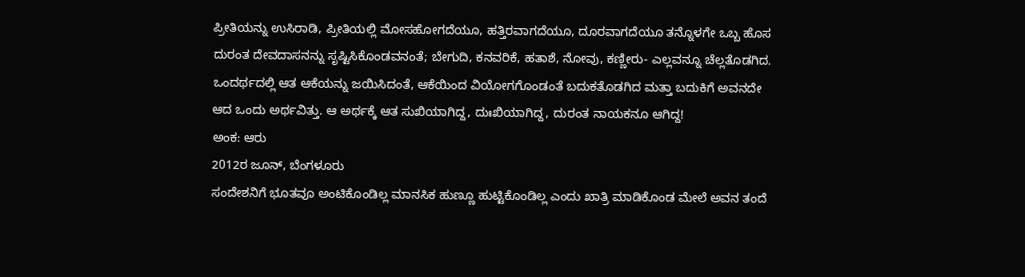ಪ್ರೀತಿಯನ್ನು ಉಸಿರಾಡಿ, ಪ್ರೀತಿಯಲ್ಲಿ ಮೋಸಹೋಗದೆಯೂ, ಹತ್ತಿರವಾಗದೆಯೂ, ದೂರವಾಗದೆಯೂ ತನ್ನೊಳಗೇ ಒಬ್ಬ ಹೊಸ ದುರಂತ ದೇವದಾಸನನ್ನು ಸೃಷ್ಟಿಸಿಕೊಂಡವನಂತೆ; ಬೇಗುದಿ, ಕನವರಿಕೆ, ಹತಾಶೆ, ನೋವು, ಕಣ್ಣೀರು- ಎಲ್ಲವನ್ನೂ ಚೆಲ್ಲತೊಡಗಿದ. ಒಂದರ್ಥದಲ್ಲಿ ಆತ ಆಕೆಯನ್ನು ಜಯಿಸಿದಂತೆ, ಆಕೆಯಿಂದ ವಿಯೋಗಗೊಂಡಂತೆ ಬದುಕತೊಡಗಿದ ಮತ್ತಾ ಬದುಕಿಗೆ ಅವನದೇ ಆದ ಒಂದು ಅರ್ಥವಿತ್ತು. ಆ ಅರ್ಥಕ್ಕೆ ಆತ ಸುಖಿಯಾಗಿದ್ದ, ದುಃಖಿಯಾಗಿದ್ದ, ದುರಂತ ನಾಯಕನೂ ಆಗಿದ್ದ!
ಅಂಕ: ಆರು
2012ರ ಜೂನ್, ಬೆಂಗಳೂರು
ಸಂದೇಶನಿಗೆ ಭೂತವೂ ಅಂಟಿಕೊಂಡಿಲ್ಲ ಮಾನಸಿಕ ಹುಣ್ಣೂ ಹುಟ್ಟಿಕೊಂಡಿಲ್ಲ ಎಂದು ಖಾತ್ರಿ ಮಾಡಿಕೊಂಡ ಮೇಲೆ ಅವನ ತಂದೆ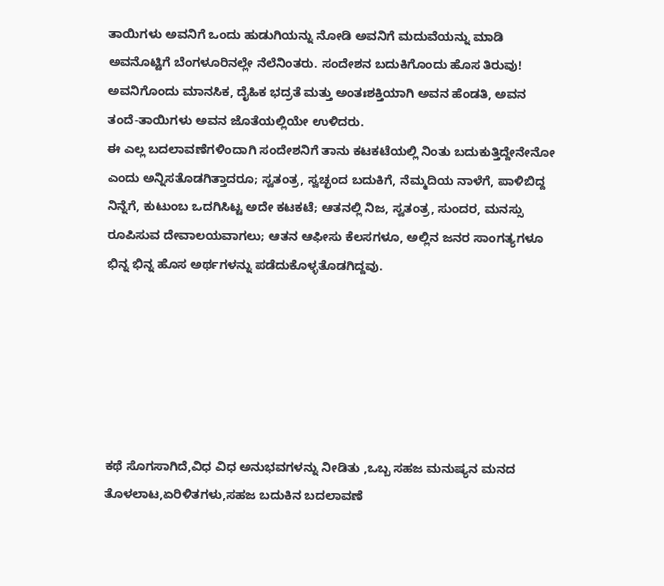ತಾಯಿಗಳು ಅವನಿಗೆ ಒಂದು ಹುಡುಗಿಯನ್ನು ನೋಡಿ ಅವನಿಗೆ ಮದುವೆಯನ್ನು ಮಾಡಿ ಅವನೊಟ್ಟಿಗೆ ಬೆಂಗಳೂರಿನಲ್ಲೇ ನೆಲೆನಿಂತರು. ಸಂದೇಶನ ಬದುಕಿಗೊಂದು ಹೊಸ ತಿರುವು! ಅವನಿಗೊಂದು ಮಾನಸಿಕ, ದೈಹಿಕ ಭದ್ರತೆ ಮತ್ತು ಅಂತಃಶಕ್ತಿಯಾಗಿ ಅವನ ಹೆಂಡತಿ, ಅವನ ತಂದೆ-ತಾಯಿಗಳು ಅವನ ಜೊತೆಯಲ್ಲಿಯೇ ಉಳಿದರು.
ಈ ಎಲ್ಲ ಬದಲಾವಣೆಗಳಿಂದಾಗಿ ಸಂದೇಶನಿಗೆ ತಾನು ಕಟಕಟೆಯಲ್ಲಿ ನಿಂತು ಬದುಕುತ್ತಿದ್ದೇನೇನೋ ಎಂದು ಅನ್ನಿಸತೊಡಗಿತ್ತಾದರೂ; ಸ್ವತಂತ್ರ, ಸ್ವಚ್ಛಂದ ಬದುಕಿಗೆ, ನೆಮ್ಮದಿಯ ನಾಳೆಗೆ, ಪಾಳಿಬಿದ್ದ ನಿನ್ನೆಗೆ, ಕುಟುಂಬ ಒದಗಿಸಿಟ್ಟ ಅದೇ ಕಟಕಟೆ; ಆತನಲ್ಲಿ ನಿಜ, ಸ್ವತಂತ್ರ, ಸುಂದರ, ಮನಸ್ಸು ರೂಪಿಸುವ ದೇವಾಲಯವಾಗಲು; ಆತನ ಆಫೀಸು ಕೆಲಸಗಳೂ, ಅಲ್ಲಿನ ಜನರ ಸಾಂಗತ್ಯಗಳೂ ಭಿನ್ನ ಭಿನ್ನ ಹೊಸ ಅರ್ಥಗಳನ್ನು ಪಡೆದುಕೊಳ್ಳತೊಡಗಿದ್ದವು.






ಕಥೆ ಸೊಗಸಾಗಿದೆ,ವಿಧ ವಿಧ ಅನುಭವಗಳನ್ನು ನೀಡಿತು ,ಒಬ್ಬ ಸಹಜ ಮನುಷ್ಯನ ಮನದ ತೊಳಲಾಟ,ಏರಿಳಿತಗಳು,ಸಹಜ ಬದುಕಿನ ಬದಲಾವಣೆ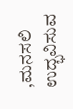,ಮನಸಲಿ ಉದ್ಭವಿಸುವ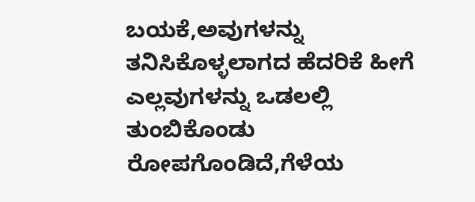ಬಯಕೆ,ಅವುಗಳನ್ನು ತನಿಸಿಕೊಳ್ಳಲಾಗದ ಹೆದರಿಕೆ ಹೀಗೆ ಎಲ್ಲವುಗಳನ್ನು ಒಡಲಲ್ಲಿ ತುಂಬಿಕೊಂಡು ರೋಪಗೊಂಡಿದೆ,ಗೆಳೆಯ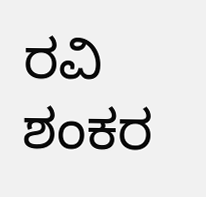ರವಿ ಶಂಕರ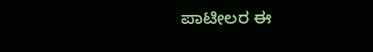ಪಾಟೀಲರ ಈ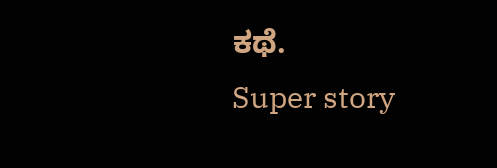ಕಥೆ.
Super story